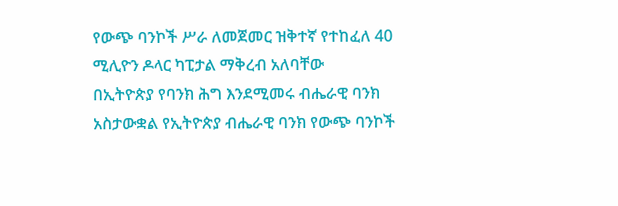የውጭ ባንኮች ሥራ ለመጀመር ዝቅተኛ የተከፈለ 40 ሚሊዮን ዶላር ካፒታል ማቅረብ አለባቸው
በኢትዮጵያ የባንክ ሕግ እንደሚመሩ ብሔራዊ ባንክ አስታውቋል የኢትዮጵያ ብሔራዊ ባንክ የውጭ ባንኮች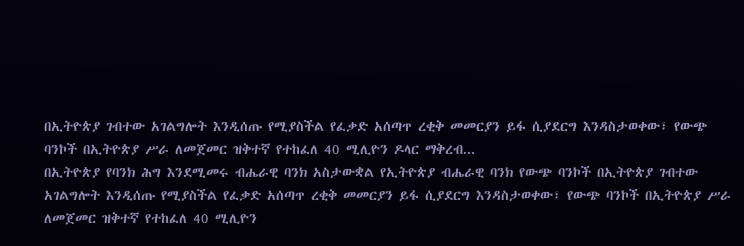በኢትዮጵያ ገብተው አገልግሎት እንዲሰጡ የሚያስችል የፈቃድ አሰጣጥ ረቂቅ መመርያን ይፋ ሲያደርግ እንዳስታወቀው፣ የውጭ ባንኮች በኢትዮጵያ ሥራ ለመጀመር ዝቅተኛ የተከፈለ 40 ሚሊዮን ዶላር ማቅረብ...
በኢትዮጵያ የባንክ ሕግ እንደሚመሩ ብሔራዊ ባንክ አስታውቋል የኢትዮጵያ ብሔራዊ ባንክ የውጭ ባንኮች በኢትዮጵያ ገብተው አገልግሎት እንዲሰጡ የሚያስችል የፈቃድ አሰጣጥ ረቂቅ መመርያን ይፋ ሲያደርግ እንዳስታወቀው፣ የውጭ ባንኮች በኢትዮጵያ ሥራ ለመጀመር ዝቅተኛ የተከፈለ 40 ሚሊዮን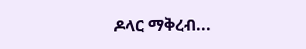ዶላር ማቅረብ...